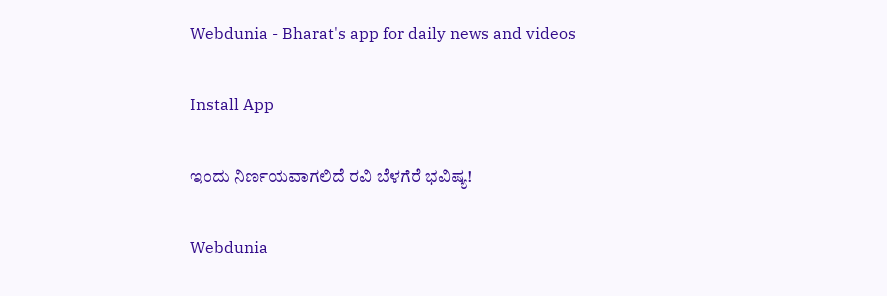Webdunia - Bharat's app for daily news and videos

Install App

ಇಂದು ನಿರ್ಣಯವಾಗಲಿದೆ ರವಿ ಬೆಳಗೆರೆ ಭವಿಷ್ಯ!

Webdunia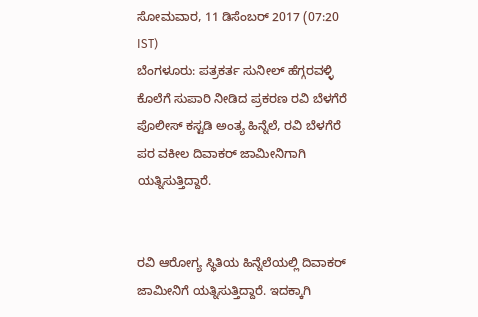ಸೋಮವಾರ, 11 ಡಿಸೆಂಬರ್ 2017 (07:20 IST)
ಬೆಂಗಳೂರು: ಪತ್ರಕರ್ತ ಸುನೀಲ್ ಹೆಗ್ಗರವಳ್ಳಿ ಕೊಲೆಗೆ ಸುಪಾರಿ ನೀಡಿದ ಪ್ರಕರಣ ರವಿ ಬೆಳಗೆರೆ ಪೊಲೀಸ್ ಕಸ್ಟಡಿ ಅಂತ್ಯ ಹಿನ್ನೆಲೆ, ರವಿ ಬೆಳಗೆರೆ ಪರ ವಕೀಲ ದಿವಾಕರ್ ಜಾಮೀನಿಗಾಗಿ ಯತ್ನಿಸುತ್ತಿದ್ದಾರೆ.


ರವಿ ಆರೋಗ್ಯ ಸ್ಥಿತಿಯ ಹಿನ್ನೆಲೆಯಲ್ಲಿ ದಿವಾಕರ್ ಜಾಮೀನಿಗೆ ಯತ್ನಿಸುತ್ತಿದ್ದಾರೆ. ಇದಕ್ಕಾಗಿ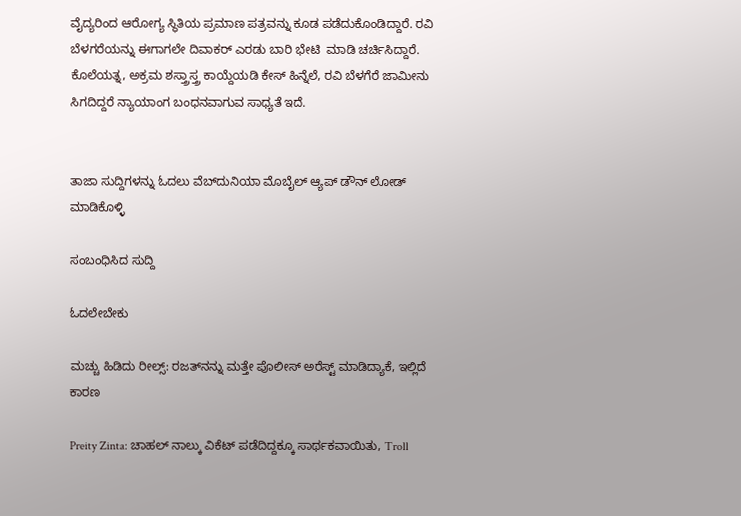ವೈದ್ಯರಿಂದ ಆರೋಗ್ಯ ಸ್ಥಿತಿಯ ಪ್ರಮಾಣ ಪತ್ರವನ್ನು ಕೂಡ ಪಡೆದುಕೊಂಡಿದ್ದಾರೆ. ರವಿ ಬೆಳಗರೆಯನ್ನು ಈಗಾಗಲೇ ದಿವಾಕರ್ ಎರಡು ಬಾರಿ ಭೇಟಿ  ಮಾಡಿ ಚರ್ಚಿಸಿದ್ದಾರೆ. ಕೊಲೆಯತ್ನ, ಅಕ್ರಮ ಶಸ್ತ್ರಾಸ್ತ್ರ ಕಾಯ್ದೆಯಡಿ ಕೇಸ್ ಹಿನ್ನೆಲೆ, ರವಿ ಬೆಳಗೆರೆ ಜಾಮೀನು ಸಿಗದಿದ್ದರೆ ನ್ಯಾಯಾಂಗ ಬಂಧನವಾಗುವ ಸಾಧ್ಯತೆ ಇದೆ.


ತಾಜಾ ಸುದ್ದಿಗಳನ್ನು ಓದಲು ವೆಬ್‌ದುನಿಯಾ ಮೊಬೈಲ್ ಆ್ಯಪ್ ಡೌನ್‍ ಲೋಡ್ ಮಾಡಿಕೊಳ್ಳಿ

ಸಂಬಂಧಿಸಿದ ಸುದ್ದಿ

ಓದಲೇಬೇಕು

ಮಚ್ಚು ಹಿಡಿದು ರೀಲ್ಸ್‌: ರಜತ್‌ನನ್ನು ಮತ್ತೇ ಪೊಲೀಸ್ ಅರೆಸ್ಟ್ ಮಾಡಿದ್ಯಾಕೆ, ಇಲ್ಲಿದೆ ಕಾರಣ

Preity Zinta: ಚಾಹಲ್ ನಾಲ್ಕು ವಿಕೆಟ್ ಪಡೆದಿದ್ದಕ್ಕೂ ಸಾರ್ಥಕವಾಯಿತು, Troll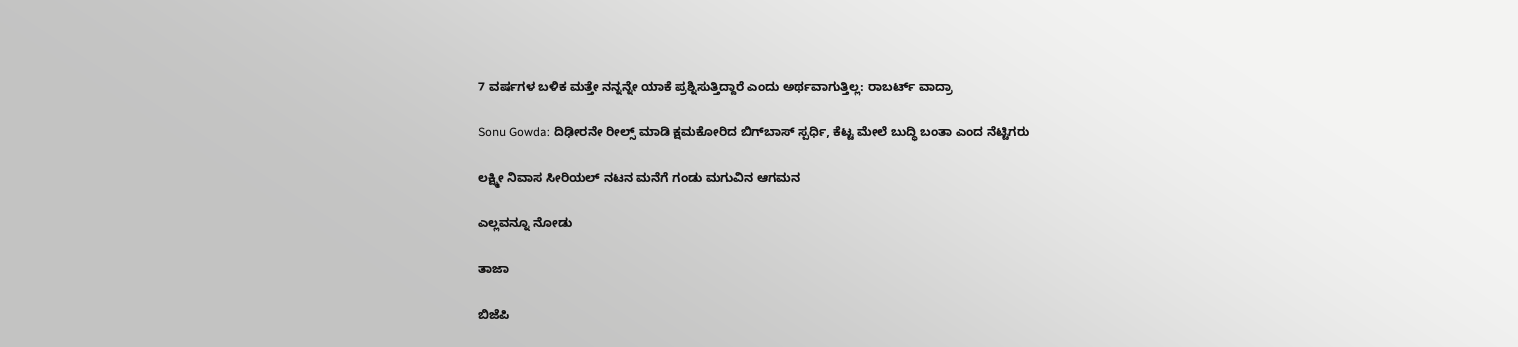7 ವರ್ಷಗಳ ಬಳಿಕ ಮತ್ತೇ ನನ್ನನ್ನೇ ಯಾಕೆ ಪ್ರಶ್ನಿಸುತ್ತಿದ್ದಾರೆ ಎಂದು ಅರ್ಥವಾಗುತ್ತಿಲ್ಲ: ರಾಬರ್ಟ್‌ ವಾದ್ರಾ

Sonu Gowda: ದಿಢೀರನೇ ರೀಲ್ಸ್ ಮಾಡಿ ಕ್ಷಮಕೋರಿದ ಬಿಗ್‌ಬಾಸ್‌ ಸ್ಪರ್ಧಿ, ಕೆಟ್ಟ ಮೇಲೆ ಬುದ್ಧಿ ಬಂತಾ ಎಂದ ನೆಟ್ಟಿಗರು

ಲಕ್ಷ್ಮೀ ನಿವಾಸ ಸೀರಿಯಲ್ ನಟನ ಮನೆಗೆ ಗಂಡು ಮಗುವಿನ ಆಗಮನ

ಎಲ್ಲವನ್ನೂ ನೋಡು

ತಾಜಾ

ಬಿಜೆಪಿ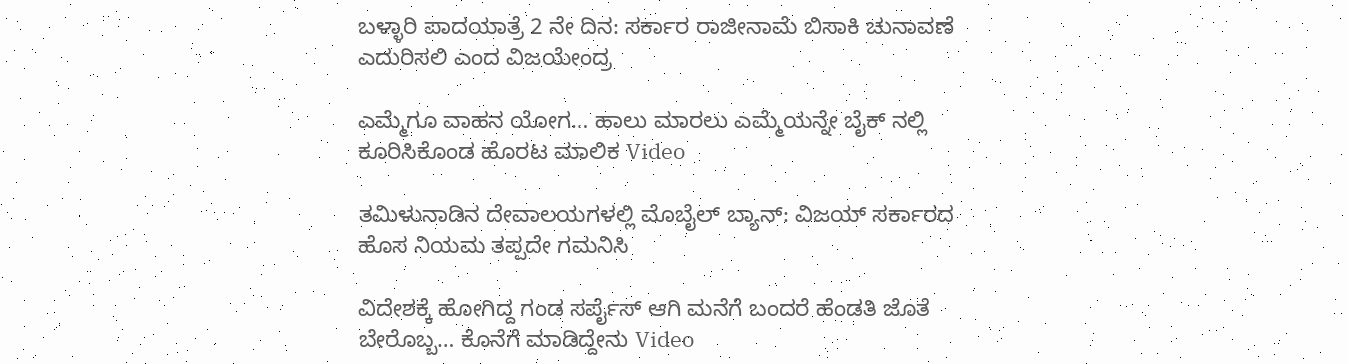ಬಳ್ಳಾರಿ ಪಾದಯಾತ್ರೆ 2 ನೇ ದಿನ: ಸರ್ಕಾರ ರಾಜೀನಾಮೆ ಬಿಸಾಕಿ ಚುನಾವಣೆ ಎದುರಿಸಲಿ ಎಂದ ವಿಜಯೇಂದ್ರ

ಎಮ್ಮೆಗೂ ವಾಹನ ಯೋಗ… ಹಾಲು ಮಾರಲು ಎಮ್ಮೆಯನ್ನೇ ಬೈಕ್ ನಲ್ಲಿ ಕೂರಿಸಿಕೊಂಡ ಹೊರಟ ಮಾಲಿಕ Video

ತಮಿಳುನಾಡಿನ ದೇವಾಲಯಗಳಲ್ಲಿ ಮೊಬೈಲ್ ಬ್ಯಾನ್: ವಿಜಯ್ ಸರ್ಕಾರದ ಹೊಸ ನಿಯಮ ತಪ್ಪದೇ ಗಮನಿಸಿ

ವಿದೇಶಕ್ಕೆ ಹೋಗಿದ್ದ ಗಂಡ ಸರ್ಪೈಸ್ ಆಗಿ ಮನೆಗೆ ಬಂದರೆ ಹೆಂಡತಿ ಜೊತೆ ಬೇರೊಬ್ಬ… ಕೊನೆಗೆ ಮಾಡಿದ್ದೇನು Video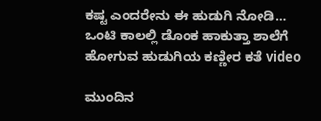ಕಷ್ಟ ಎಂದರೇನು ಈ ಹುಡುಗಿ ನೋಡಿ… ಒಂಟಿ ಕಾಲಲ್ಲಿ ಡೊಂಕ ಹಾಕುತ್ತಾ ಶಾಲೆಗೆ ಹೋಗುವ ಹುಡುಗಿಯ ಕಣ್ಣೀರ ಕತೆ video

ಮುಂದಿನ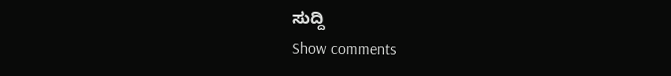ಸುದ್ದಿ
Show comments